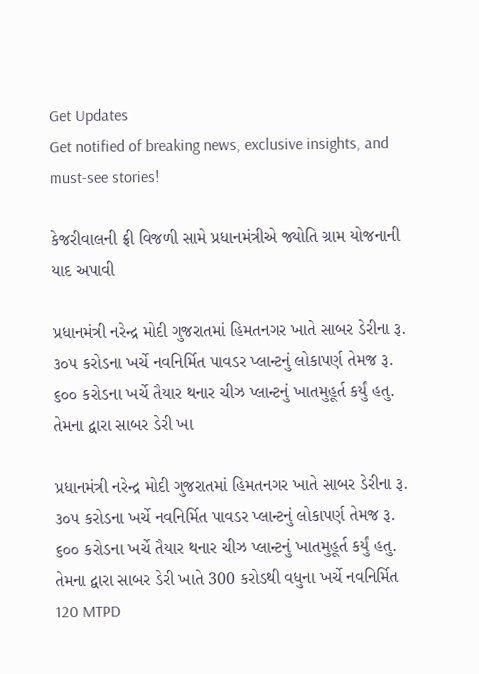Get Updates
Get notified of breaking news, exclusive insights, and must-see stories!

કેજરીવાલની ફ્રી વિજળી સામે પ્રધાનમંત્રીએ જ્યોતિ ગ્રામ યોજનાની યાદ અપાવી

પ્રધાનમંત્રી નરેન્દ્ર મોદી ગુજરાતમાં હિમતનગર ખાતે સાબર ડેરીના રૂ. ૩૦૫ કરોડના ખર્ચે નવનિર્મિત પાવડર પ્લાન્ટનું લોકાપર્ણ તેમજ રૂ. ૬૦૦ કરોડના ખર્ચે તૈયાર થનાર ચીઝ પ્લાન્ટનું ખાતમુહૂર્ત કર્યું હતુ. તેમના દ્વારા સાબર ડેરી ખા

પ્રધાનમંત્રી નરેન્દ્ર મોદી ગુજરાતમાં હિમતનગર ખાતે સાબર ડેરીના રૂ. ૩૦૫ કરોડના ખર્ચે નવનિર્મિત પાવડર પ્લાન્ટનું લોકાપર્ણ તેમજ રૂ. ૬૦૦ કરોડના ખર્ચે તૈયાર થનાર ચીઝ પ્લાન્ટનું ખાતમુહૂર્ત કર્યું હતુ. તેમના દ્વારા સાબર ડેરી ખાતે 300 કરોડથી વધુના ખર્ચે નવનિર્મિત 120 MTPD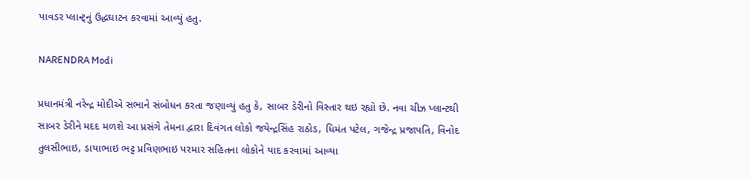પાવડર પ્લાન્ટ્નું ઉદ્ધઘાટન કરવામાં આવ્યું હતુ.

NARENDRA Modi

પ્રધાનમંત્રી નરેન્દ્ર મોદીએ સભાને સંબોધન કરતા જણાવ્યું હતુ કે, સાબર ડેરીનો વિસ્તાર થઇ રહ્યો છે. નવા ચીઝ પ્લાન્ટથી સાબર ડેરીને મદદ મળશે આ પ્રસંગે તેમના દ્વારા દિવંગત લોકો જયેન્દ્રસિંહ રાઠોડ, ધિમંત પટેલ, ગજેન્દ્ર પ્રજાપતિ, વિનોદ તુલસીભાઇ, ડાયાભાઇ ભટ્ટ પ્રવિણભાઇ પરમાર સહિતના લોકોને યાદ કરવામાં આવ્યા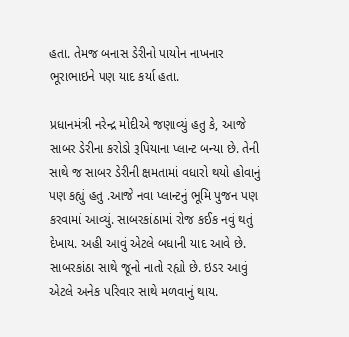હતા. તેમજ બનાસ ડેરીનો પાયોન નાખનાર ભૂરાભાઇને પણ યાદ કર્યા હતા.

પ્રધાનમંત્રી નરેન્દ્ર મોદીએ જણાવ્યું હતુ કે, આજે સાબર ડેરીના કરોડો રૂપિયાના પ્લાન્ટ બન્યા છે. તેની સાથે જ સાબર ડેરીની ક્ષમતામાં વધારો થયો હોવાનું પણ કહ્યું હતુ .આજે નવા પ્લાન્ટનું ભૂમિ પુજન પણ કરવામાં આવ્યું. સાબરકાંઠામાં રોજ કઈક નવું થતું દેખાય. અહી આવું એટલે બધાની યાદ આવે છે. સાબરકાંઠા સાથે જૂનો નાતો રહ્યો છે. ઇડર આવું એટલે અનેક પરિવાર સાથે મળવાનું થાય.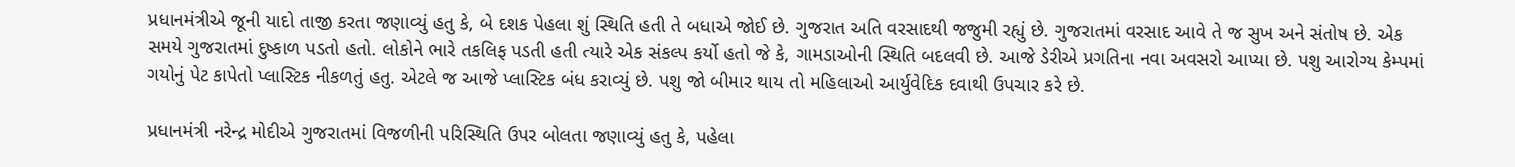પ્રધાનમંત્રીએ જૂની યાદો તાજી કરતા જણાવ્યું હતુ કે, બે દશક પેહલા શું સ્થિતિ હતી તે બધાએ જોઈ છે. ગુજરાત અતિ વરસાદથી જજુમી રહ્યું છે. ગુજરાતમાં વરસાદ આવે તે જ સુખ અને સંતોષ છે. એક સમયે ગુજરાતમાં દુષ્કાળ પડતો હતો. લોકોને ભારે તકલિફ પડતી હતી ત્યારે એક સંકલ્પ કર્યો હતો જે કે, ગામડાઓની સ્થિતિ બદલવી છે. આજે ડેરીએ પ્રગતિના નવા અવસરો આપ્યા છે. પશુ આરોગ્ય કેમ્પમાં ગયોનું પેટ કાપેતો પ્લાસ્ટિક નીકળતું હતુ. એટલે જ આજે પ્લાસ્ટિક બંધ કરાવ્યું છે. પશુ જો બીમાર થાય તો મહિલાઓ આર્યુવેદિક દવાથી ઉપચાર કરે છે.

પ્રધાનમંત્રી નરેન્દ્ર મોદીએ ગુજરાતમાં વિજળીની પરિસ્થિતિ ઉપર બોલતા જણાવ્યું હતુ કે, પહેલા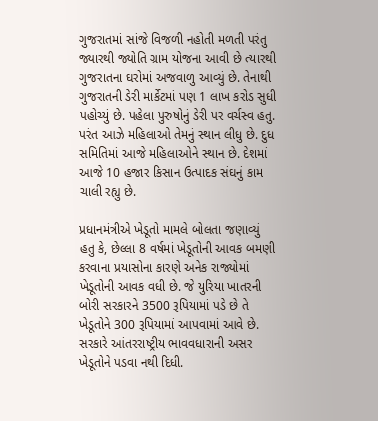ગુજરાતમાં સાંજે વિજળી નહોતી મળતી પરંતુ જ્યારથી જ્યોતિ ગ્રામ યોજના આવી છે ત્યારથી ગુજરાતના ઘરોમાં અજવાળુ આવ્યું છે. તેનાથી ગુજરાતની ડેરી માર્કેટમાં પણ 1 લાખ કરોડ સુધી પહોચ્યું છે. પહેલા પુરુષોનું ડેરી પર વર્ચસ્વ હતુ. પરંત આઝે મહિલાઓ તેમનું સ્થાન લીધુ છે. દુધ સમિતિમાં આજે મહિલાઓને સ્થાન છે. દેશમાં આજે 10 હજાર કિસાન ઉત્પાદક સંઘનું કામ ચાલી રહ્યુ છે.

પ્રધાનમંત્રીએ ખેડૂતો મામલે બોલતા જણાવ્યું હતુ કે, છેલ્લા 8 વર્ષમાં ખેડૂતોની આવક બમણી કરવાના પ્રયાસોના કારણે અનેક રાજ્યોમાં ખેડૂતોની આવક વધી છે. જે યુરિયા ખાતરની બોરી સરકારને 3500 રૂપિયામાં પડે છે તે ખેડૂતોને 300 રૂપિયામાં આપવામાં આવે છે. સરકારે આંતરરાષ્ટ્રીય ભાવવધારાની અસર ખેડૂતોને પડવા નથી દિધી.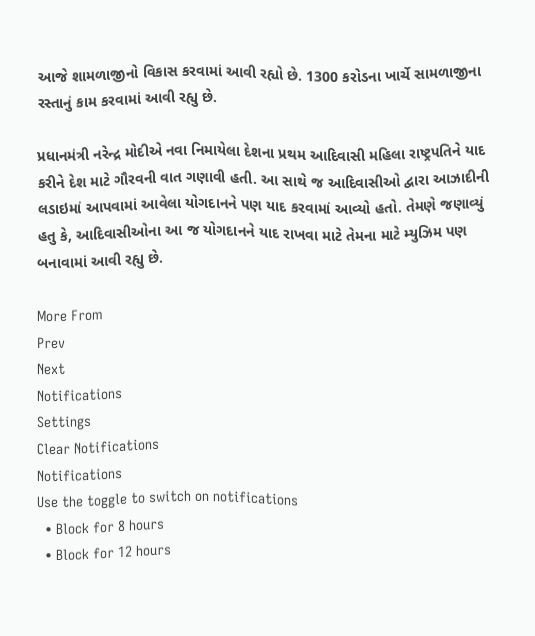આજે શામળાજીનો વિકાસ કરવામાં આવી રહ્યો છે. 1300 કરોડના ખાર્ચે સામળાજીના રસ્તાનું કામ કરવામાં આવી રહ્યુ છે.

પ્રધાનમંત્રી નરેન્દ્ર મોદીએ નવા નિમાયેલા દેશના પ્રથમ આદિવાસી મહિલા રાષ્ટ્રપતિને યાદ કરીને દેશ માટે ગૌરવની વાત ગણાવી હતી. આ સાથે જ આદિવાસીઓ દ્વારા આઝાદીની લડાઇમાં આપવામાં આવેલા યોગદાનને પણ યાદ કરવામાં આવ્યો હતો. તેમણે જણાવ્યું હતુ કે, આદિવાસીઓના આ જ યોગદાનને યાદ રાખવા માટે તેમના માટે મ્યુઝિમ પણ બનાવામાં આવી રહ્યુ છે.

More From
Prev
Next
Notifications
Settings
Clear Notifications
Notifications
Use the toggle to switch on notifications
  • Block for 8 hours
  • Block for 12 hours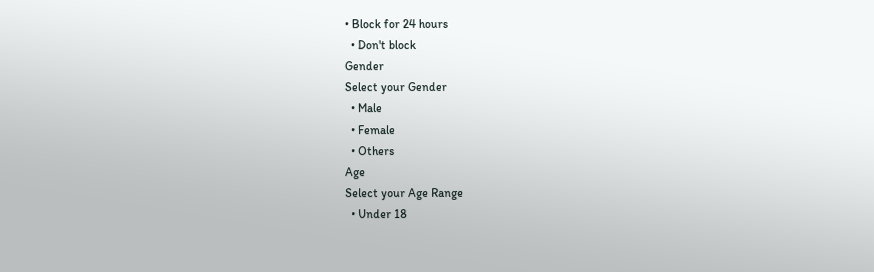• Block for 24 hours
  • Don't block
Gender
Select your Gender
  • Male
  • Female
  • Others
Age
Select your Age Range
  • Under 18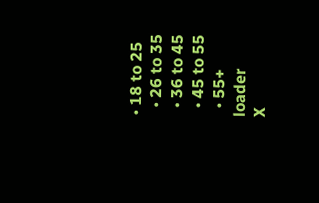• 18 to 25
  • 26 to 35
  • 36 to 45
  • 45 to 55
  • 55+
loader
X